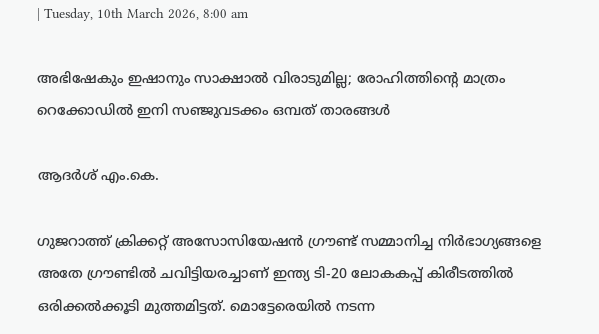| Tuesday, 10th March 2026, 8:00 am

അഭിഷേകും ഇഷാനും സാക്ഷാല്‍ വിരാടുമില്ല; രോഹിത്തിന്റെ മാത്രം റെക്കോഡില്‍ ഇനി സഞ്ജുവടക്കം ഒമ്പത് താരങ്ങള്‍

ആദര്‍ശ് എം.കെ.

ഗുജറാത്ത് ക്രിക്കറ്റ് അസോസിയേഷന്‍ ഗ്രൗണ്ട് സമ്മാനിച്ച നിര്‍ഭാഗ്യങ്ങളെ അതേ ഗ്രൗണ്ടില്‍ ചവിട്ടിയരച്ചാണ് ഇന്ത്യ ടി-20 ലോകകപ്പ് കിരീടത്തില്‍ ഒരിക്കല്‍ക്കൂടി മുത്തമിട്ടത്. മൊട്ടേരെയില്‍ നടന്ന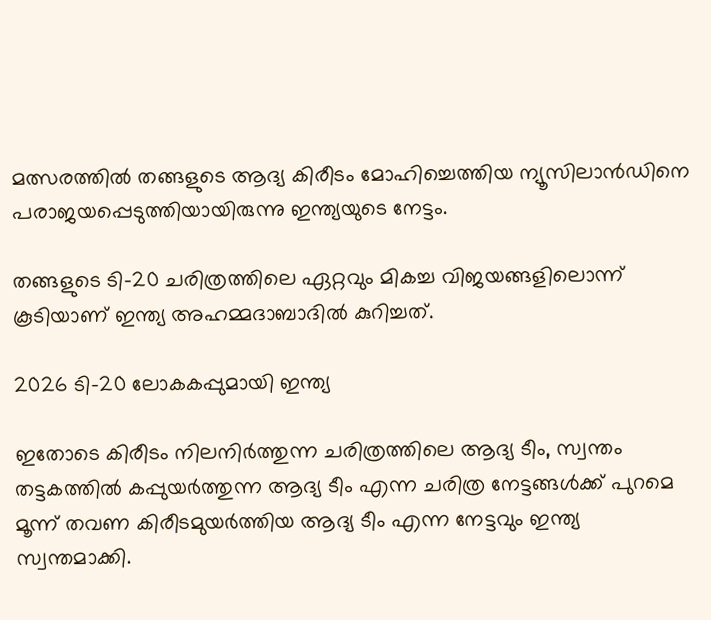മത്സരത്തില്‍ തങ്ങളുടെ ആദ്യ കിരീടം മോഹിച്ചെത്തിയ ന്യൂസിലാന്‍ഡിനെ പരാജയപ്പെടുത്തിയായിരുന്നു ഇന്ത്യയുടെ നേട്ടം.

തങ്ങളുടെ ടി-20 ചരിത്രത്തിലെ ഏറ്റവും മികച്ച വിജയങ്ങളിലൊന്ന് കൂടിയാണ് ഇന്ത്യ അഹമ്മദാബാദില്‍ കുറിച്ചത്.

2026 ടി-20 ലോകകപ്പുമായി ഇന്ത്യ

ഇതോടെ കിരീടം നിലനിര്‍ത്തുന്ന ചരിത്രത്തിലെ ആദ്യ ടീം, സ്വന്തം തട്ടകത്തില്‍ കപ്പുയര്‍ത്തുന്ന ആദ്യ ടീം എന്ന ചരിത്ര നേട്ടങ്ങള്‍ക്ക് പുറമെ മൂന്ന് തവണ കിരീടമുയര്‍ത്തിയ ആദ്യ ടീം എന്ന നേട്ടവും ഇന്ത്യ സ്വന്തമാക്കി.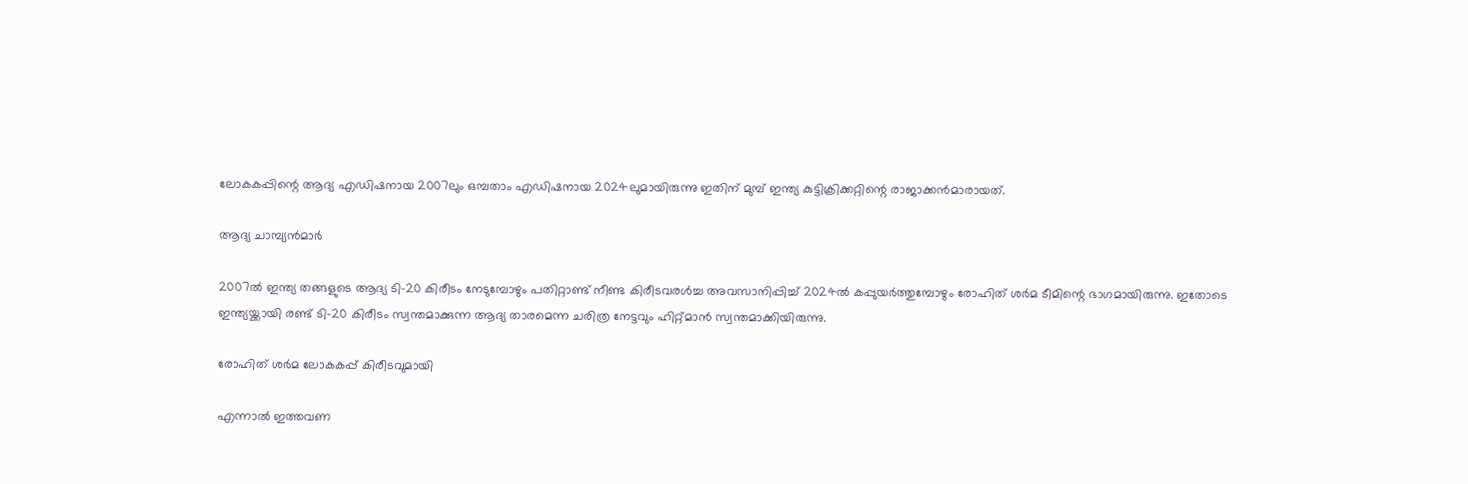ലോകകപ്പിന്റെ ആദ്യ എഡിഷനായ 2007ലും ഒമ്പതാം എഡിഷനായ 2024ലുമായിരുന്നു ഇതിന് മുമ്പ് ഇന്ത്യ കുട്ടിക്രിക്കറ്റിന്റെ രാജാക്കന്‍മാരായത്.

ആദ്യ ചാമ്പ്യന്‍മാര്‍

2007ല്‍ ഇന്ത്യ തങ്ങളുടെ ആദ്യ ടി-20 കിരീടം നേടുമ്പോഴും പതിറ്റാണ്ട് നീണ്ട കിരീടവരള്‍ച്ച അവസാനിപ്പിച്ച് 2024ല്‍ കപ്പുയര്‍ത്തുമ്പോഴും രോഹിത് ശര്‍മ ടീമിന്റെ ഭാഗമായിരുന്നു. ഇതോടെ ഇന്ത്യയ്ക്കായി രണ്ട് ടി-20 കിരീടം സ്വന്തമാക്കുന്ന ആദ്യ താരമെന്ന ചരിത്ര നേട്ടവും ഹിറ്റ്മാന്‍ സ്വന്തമാക്കിയിരുന്നു.

രോഹിത് ശര്‍മ ലോകകപ്പ് കിരീടവുമായി

എന്നാല്‍ ഇത്തവണ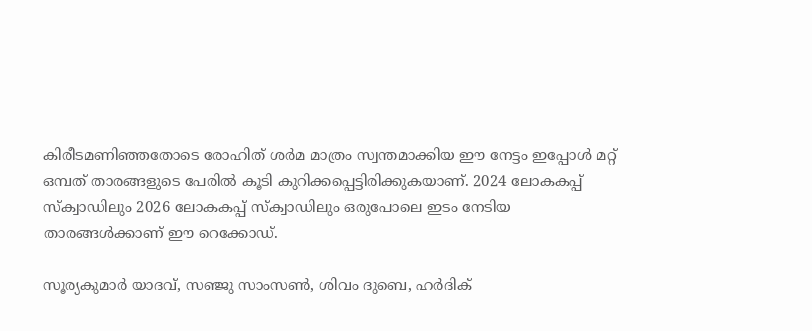കിരീടമണിഞ്ഞതോടെ രോഹിത് ശര്‍മ മാത്രം സ്വന്തമാക്കിയ ഈ നേട്ടം ഇപ്പോള്‍ മറ്റ് ഒമ്പത് താരങ്ങളുടെ പേരില്‍ കൂടി കുറിക്കപ്പെട്ടിരിക്കുകയാണ്. 2024 ലോകകപ്പ് സ്‌ക്വാഡിലും 2026 ലോകകപ്പ് സ്‌ക്വാഡിലും ഒരുപോലെ ഇടം നേടിയ താരങ്ങള്‍ക്കാണ് ഈ റെക്കോഡ്.

സൂര്യകുമാര്‍ യാദവ്, സഞ്ജു സാംസണ്‍, ശിവം ദുബെ, ഹര്‍ദിക്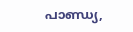പാണ്ഡ്യ,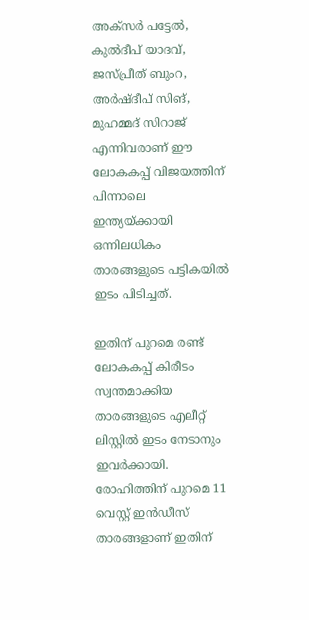അക്‌സര്‍ പട്ടേല്‍, കുല്‍ദീപ് യാദവ്, ജസ്പ്രീത് ബുംറ, അര്‍ഷ്ദീപ് സിങ്, മുഹമ്മദ് സിറാജ് എന്നിവരാണ് ഈ ലോകകപ്പ് വിജയത്തിന് പിന്നാലെ ഇന്ത്യയ്ക്കായി ഒന്നിലധികം താരങ്ങളുടെ പട്ടികയില്‍ ഇടം പിടിച്ചത്.

ഇതിന് പുറമെ രണ്ട് ലോകകപ്പ് കിരീടം സ്വന്തമാക്കിയ താരങ്ങളുടെ എലീറ്റ് ലിസ്റ്റില്‍ ഇടം നേടാനും ഇവര്‍ക്കായി. രോഹിത്തിന് പുറമെ 11 വെസ്റ്റ് ഇന്‍ഡീസ് താരങ്ങളാണ് ഇതിന്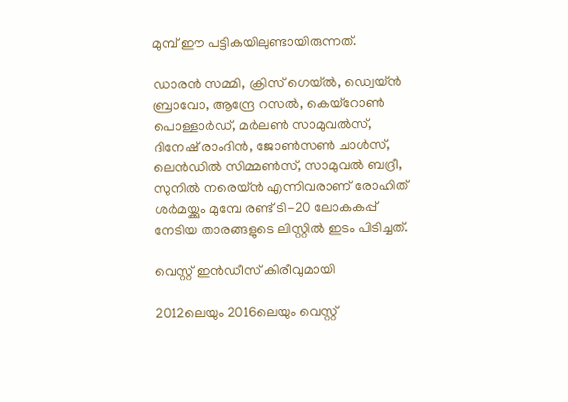മുമ്പ് ഈ പട്ടികയിലുണ്ടായിരുന്നത്.

ഡാരന്‍ സമ്മി, ക്രിസ് ഗെയ്ല്‍, ഡ്വെയ്ന്‍ ബ്രാവോ, ആന്ദ്രേ റസല്‍, കെയ്‌റോണ്‍ പൊള്ളാര്‍ഡ്, മര്‍ലണ്‍ സാമുവല്‍സ്, ദിനേഷ് രാംദിന്‍, ജോണ്‍സണ്‍ ചാള്‍സ്, ലെന്‍ഡില്‍ സിമ്മണ്‍സ്, സാമുവല്‍ ബദ്രീ, സുനില്‍ നരെയ്ന്‍ എന്നിവരാണ് രോഹിത് ശര്‍മയ്ക്കും മുമ്പേ രണ്ട് ടി-20 ലോകകപ്പ് നേടിയ താരങ്ങളുടെ ലിസ്റ്റില്‍ ഇടം പിടിച്ചത്.

വെസ്റ്റ് ഇന്‍ഡീസ് കിരീവുമായി

2012ലെയും 2016ലെയും വെസ്റ്റ്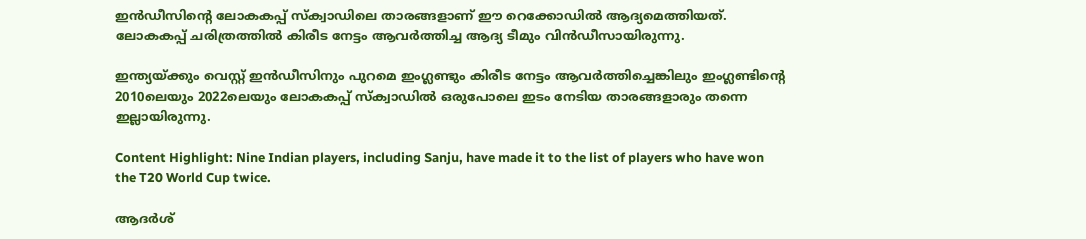ഇന്‍ഡീസിന്റെ ലോകകപ്പ് സ്‌ക്വാഡിലെ താരങ്ങളാണ് ഈ റെക്കോഡില്‍ ആദ്യമെത്തിയത്. ലോകകപ്പ് ചരിത്രത്തില്‍ കിരീട നേട്ടം ആവര്‍ത്തിച്ച ആദ്യ ടീമും വിന്‍ഡീസായിരുന്നു.

ഇന്ത്യയ്ക്കും വെസ്റ്റ് ഇന്‍ഡീസിനും പുറമെ ഇംഗ്ലണ്ടും കിരീട നേട്ടം ആവര്‍ത്തിച്ചെങ്കിലും ഇംഗ്ലണ്ടിന്റെ 2010ലെയും 2022ലെയും ലോകകപ്പ് സ്‌ക്വാഡില്‍ ഒരുപോലെ ഇടം നേടിയ താരങ്ങളാരും തന്നെ ഇല്ലായിരുന്നു.

Content Highlight: Nine Indian players, including Sanju, have made it to the list of players who have won the T20 World Cup twice.

ആദര്‍ശ്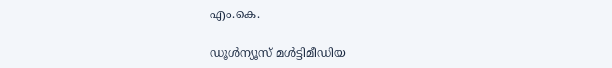എം.കെ.

ഡൂള്‍ന്യൂസ് മള്‍ട്ടിമീഡിയ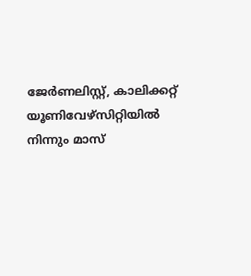ജേര്‍ണലിസ്റ്റ്, കാലിക്കറ്റ് യൂണിവേഴ്സിറ്റിയില്‍ നിന്നും മാസ്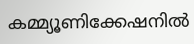കമ്മ്യൂണിക്കേഷനില്‍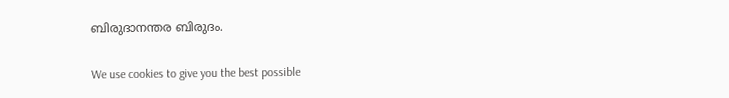ബിരുദാനന്തര ബിരുദം.

We use cookies to give you the best possible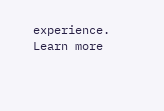experience. Learn more